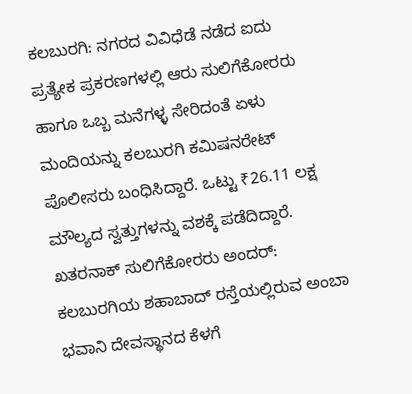ಕಲಬುರಗಿ: ನಗರದ ವಿವಿಧೆಡೆ ನಡೆದ ಐದು ಪ್ರತ್ಯೇಕ ಪ್ರಕರಣಗಳಲ್ಲಿ ಆರು ಸುಲಿಗೆಕೋರರು ಹಾಗೂ ಒಬ್ಬ ಮನೆಗಳ್ಳ ಸೇರಿದಂತೆ ಏಳು ಮಂದಿಯನ್ನು ಕಲಬುರಗಿ ಕಮಿಷನರೇಟ್ ಪೊಲೀಸರು ಬಂಧಿಸಿದ್ದಾರೆ. ಒಟ್ಟು ₹26.11 ಲಕ್ಷ ಮೌಲ್ಯದ ಸ್ವತ್ತುಗಳನ್ನು ವಶಕ್ಕೆ ಪಡೆದಿದ್ದಾರೆ.
ಖತರನಾಕ್ ಸುಲಿಗೆಕೋರರು ಅಂದರ್:
ಕಲಬುರಗಿಯ ಶಹಾಬಾದ್ ರಸ್ತೆಯಲ್ಲಿರುವ ಅಂಬಾ ಭವಾನಿ ದೇವಸ್ಥಾನದ ಕೆಳಗೆ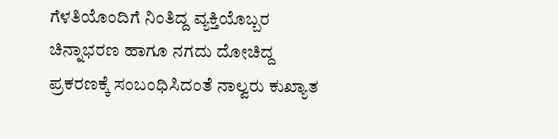ಗೆಳತಿಯೊಂದಿಗೆ ನಿಂತಿದ್ದ ವ್ಯಕ್ತಿಯೊಬ್ಬರ ಚಿನ್ನಾಭರಣ ಹಾಗೂ ನಗದು ದೋಚಿದ್ದ ಪ್ರಕರಣಕ್ಕೆ ಸಂಬಂಧಿಸಿದಂತೆ ನಾಲ್ವರು ಕುಖ್ಯಾತ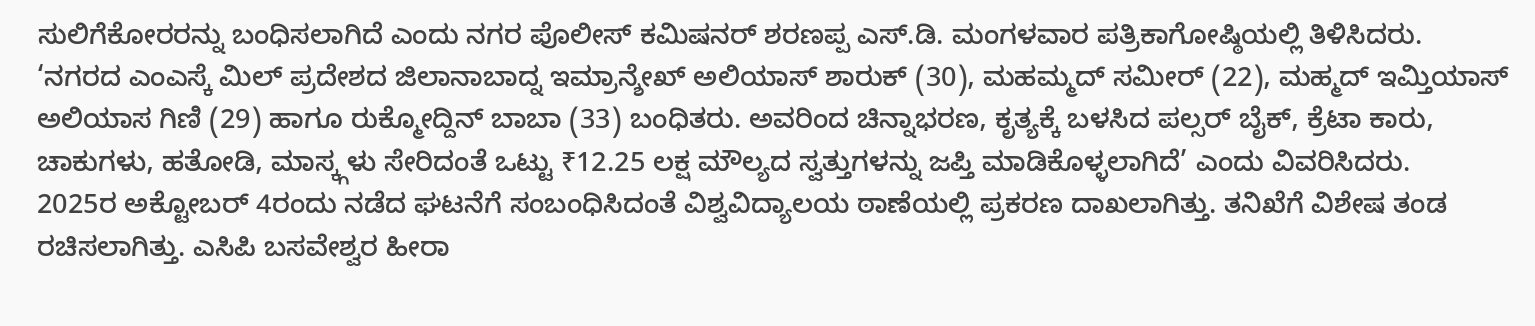ಸುಲಿಗೆಕೋರರನ್ನು ಬಂಧಿಸಲಾಗಿದೆ ಎಂದು ನಗರ ಪೊಲೀಸ್ ಕಮಿಷನರ್ ಶರಣಪ್ಪ ಎಸ್.ಡಿ. ಮಂಗಳವಾರ ಪತ್ರಿಕಾಗೋಷ್ಠಿಯಲ್ಲಿ ತಿಳಿಸಿದರು.
‘ನಗರದ ಎಂಎಸ್ಕೆ ಮಿಲ್ ಪ್ರದೇಶದ ಜಿಲಾನಾಬಾದ್ನ ಇಮ್ರಾನ್ಶೇಖ್ ಅಲಿಯಾಸ್ ಶಾರುಕ್ (30), ಮಹಮ್ಮದ್ ಸಮೀರ್ (22), ಮಹ್ಮದ್ ಇಮ್ತಿಯಾಸ್ ಅಲಿಯಾಸ ಗಿಣಿ (29) ಹಾಗೂ ರುಕ್ಮೋದ್ದಿನ್ ಬಾಬಾ (33) ಬಂಧಿತರು. ಅವರಿಂದ ಚಿನ್ನಾಭರಣ, ಕೃತ್ಯಕ್ಕೆ ಬಳಸಿದ ಪಲ್ಸರ್ ಬೈಕ್, ಕ್ರೆಟಾ ಕಾರು, ಚಾಕುಗಳು, ಹತೋಡಿ, ಮಾಸ್ಕ್ಗಳು ಸೇರಿದಂತೆ ಒಟ್ಟು ₹12.25 ಲಕ್ಷ ಮೌಲ್ಯದ ಸ್ವತ್ತುಗಳನ್ನು ಜಪ್ತಿ ಮಾಡಿಕೊಳ್ಳಲಾಗಿದೆ’ ಎಂದು ವಿವರಿಸಿದರು.
2025ರ ಅಕ್ಟೋಬರ್ 4ರಂದು ನಡೆದ ಘಟನೆಗೆ ಸಂಬಂಧಿಸಿದಂತೆ ವಿಶ್ವವಿದ್ಯಾಲಯ ಠಾಣೆಯಲ್ಲಿ ಪ್ರಕರಣ ದಾಖಲಾಗಿತ್ತು. ತನಿಖೆಗೆ ವಿಶೇಷ ತಂಡ ರಚಿಸಲಾಗಿತ್ತು. ಎಸಿಪಿ ಬಸವೇಶ್ವರ ಹೀರಾ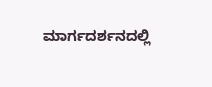ಮಾರ್ಗದರ್ಶನದಲ್ಲಿ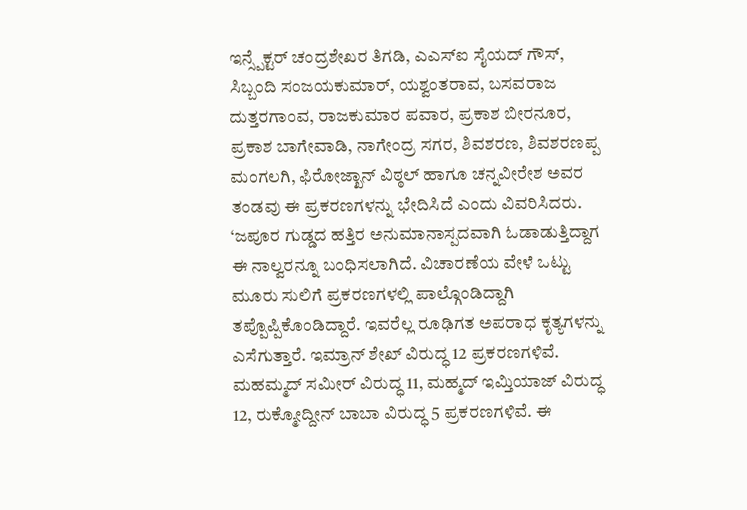ಇನ್ಸ್ಪೆಕ್ಟರ್ ಚಂದ್ರಶೇಖರ ತಿಗಡಿ, ಎಎಸ್ಐ ಸೈಯದ್ ಗೌಸ್, ಸಿಬ್ಬಂದಿ ಸಂಜಯಕುಮಾರ್, ಯಶ್ವಂತರಾವ, ಬಸವರಾಜ ದುತ್ತರಗಾಂವ, ರಾಜಕುಮಾರ ಪವಾರ, ಪ್ರಕಾಶ ಬೀರನೂರ, ಪ್ರಕಾಶ ಬಾಗೇವಾಡಿ, ನಾಗೇಂದ್ರ ಸಗರ, ಶಿವಶರಣ, ಶಿವಶರಣಪ್ಪ ಮಂಗಲಗಿ, ಫಿರೋಜ್ಖಾನ್ ವಿಠ್ಠಲ್ ಹಾಗೂ ಚನ್ನವೀರೇಶ ಅವರ ತಂಡವು ಈ ಪ್ರಕರಣಗಳನ್ನು ಭೇದಿಸಿದೆ ಎಂದು ವಿವರಿಸಿದರು.
‘ಜಪೂರ ಗುಡ್ಡದ ಹತ್ತಿರ ಅನುಮಾನಾಸ್ಪದವಾಗಿ ಓಡಾಡುತ್ತಿದ್ದಾಗ ಈ ನಾಲ್ವರನ್ನೂ ಬಂಧಿಸಲಾಗಿದೆ. ವಿಚಾರಣೆಯ ವೇಳೆ ಒಟ್ಟು ಮೂರು ಸುಲಿಗೆ ಪ್ರಕರಣಗಳಲ್ಲಿ ಪಾಲ್ಗೊಂಡಿದ್ದಾಗಿ ತಪ್ಪೊಪ್ಪಿಕೊಂಡಿದ್ದಾರೆ. ಇವರೆಲ್ಲ ರೂಢಿಗತ ಅಪರಾಧ ಕೃತ್ಯಗಳನ್ನು ಎಸೆಗುತ್ತಾರೆ. ಇಮ್ರಾನ್ ಶೇಖ್ ವಿರುದ್ಧ 12 ಪ್ರಕರಣಗಳಿವೆ. ಮಹಮ್ಮದ್ ಸಮೀರ್ ವಿರುದ್ಧ 11, ಮಹ್ಮದ್ ಇಮ್ತಿಯಾಜ್ ವಿರುದ್ಧ 12, ರುಕ್ಮೋದ್ದೀನ್ ಬಾಬಾ ವಿರುದ್ಧ 5 ಪ್ರಕರಣಗಳಿವೆ. ಈ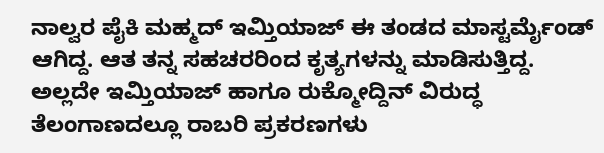ನಾಲ್ವರ ಪೈಕಿ ಮಹ್ಮದ್ ಇಮ್ತಿಯಾಜ್ ಈ ತಂಡದ ಮಾಸ್ಟರ್ಮೈಂಡ್ ಆಗಿದ್ದ. ಆತ ತನ್ನ ಸಹಚರರಿಂದ ಕೃತ್ಯಗಳನ್ನು ಮಾಡಿಸುತ್ತಿದ್ದ. ಅಲ್ಲದೇ ಇಮ್ತಿಯಾಜ್ ಹಾಗೂ ರುಕ್ಮೋದ್ದಿನ್ ವಿರುದ್ಧ ತೆಲಂಗಾಣದಲ್ಲೂ ರಾಬರಿ ಪ್ರಕರಣಗಳು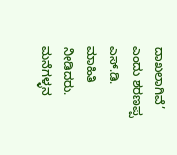ದಾಖಲಾಗಿವೆ’ ಎಂದು ಶರಣಪ್ಪ ಎಸ್.ಡಿ. ಮಾಹಿತಿ ನೀಡಿದರು.
ಮನೆಗಳ್ಳನ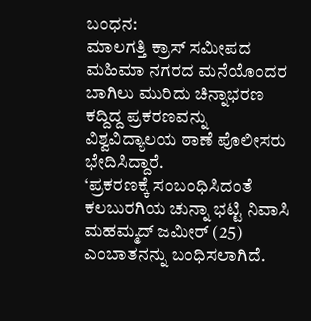ಬಂಧನ:
ಮಾಲಗತ್ತಿ ಕ್ರಾಸ್ ಸಮೀಪದ ಮಹಿಮಾ ನಗರದ ಮನೆಯೊಂದರ ಬಾಗಿಲು ಮುರಿದು ಚಿನ್ನಾಭರಣ ಕದ್ದಿದ್ದ ಪ್ರಕರಣವನ್ನು ವಿಶ್ವವಿದ್ಯಾಲಯ ಠಾಣೆ ಪೊಲೀಸರು ಭೇದಿಸಿದ್ದಾರೆ.
‘ಪ್ರಕರಣಕ್ಕೆ ಸಂಬಂಧಿಸಿದಂತೆ ಕಲಬುರಗಿಯ ಚುನ್ನಾ ಭಟ್ಟಿ ನಿವಾಸಿ ಮಹಮ್ಮದ್ ಜಮೀರ್ (25) ಎಂಬಾತನನ್ನು ಬಂಧಿಸಲಾಗಿದೆ.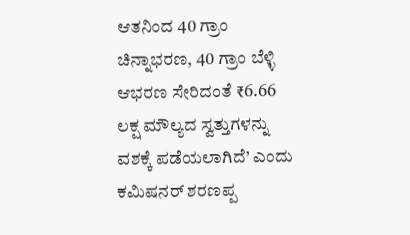ಆತನಿಂದ 40 ಗ್ರಾಂ ಚಿನ್ನಾಭರಣ, 40 ಗ್ರಾಂ ಬೆಳ್ಳಿ ಆಭರಣ ಸೇರಿದಂತೆ ₹6.66 ಲಕ್ಷ ಮೌಲ್ಯದ ಸ್ವತ್ತುಗಳನ್ನು ವಶಕ್ಕೆ ಪಡೆಯಲಾಗಿದೆ’ ಎಂದು ಕಮಿಷನರ್ ಶರಣಪ್ಪ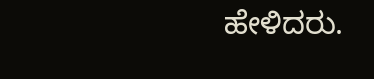ಹೇಳಿದರು.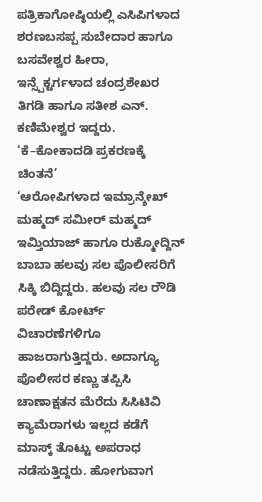ಪತ್ರಿಕಾಗೋಷ್ಠಿಯಲ್ಲಿ ಎಸಿಪಿಗಳಾದ ಶರಣಬಸಪ್ಪ ಸುಬೇದಾರ ಹಾಗೂ ಬಸವೇಶ್ವರ ಹೀರಾ, ಇನ್ಸ್ಪೆಕ್ಟರ್ಗಳಾದ ಚಂದ್ರಶೇಖರ ತಿಗಡಿ ಹಾಗೂ ಸತೀಶ ಎನ್. ಕಣಿಮೇಶ್ವರ ಇದ್ದರು.
‘ಕೆ–ಕೋಕಾದಡಿ ಪ್ರಕರಣಕ್ಕೆ ಚಿಂತನೆ’
‘ಆರೋಪಿಗಳಾದ ಇಮ್ರಾನ್ಶೇಖ್ ಮಹ್ಮದ್ ಸಮೀರ್ ಮಹ್ಮದ್ ಇಮ್ತಿಯಾಜ್ ಹಾಗೂ ರುಕ್ಮೋದ್ದಿನ್ ಬಾಬಾ ಹಲವು ಸಲ ಪೊಲೀಸರಿಗೆ ಸಿಕ್ಕಿ ಬಿದ್ದಿದ್ದರು. ಹಲವು ಸಲ ರೌಡಿ ಪರೇಡ್ ಕೋರ್ಟ್ ವಿಚಾರಣೆಗಳಿಗೂ ಹಾಜರಾಗುತ್ತಿದ್ದರು. ಅದಾಗ್ಯೂ ಪೊಲೀಸರ ಕಣ್ಣು ತಪ್ಪಿಸಿ ಚಾಣಾಕ್ಷತನ ಮೆರೆದು ಸಿಸಿಟಿವಿ ಕ್ಯಾಮೆರಾಗಳು ಇಲ್ಲದ ಕಡೆಗೆ ಮಾಸ್ಕ್ ತೊಟ್ಟು ಅಪರಾಧ ನಡೆಸುತ್ತಿದ್ದರು. ಹೋಗುವಾಗ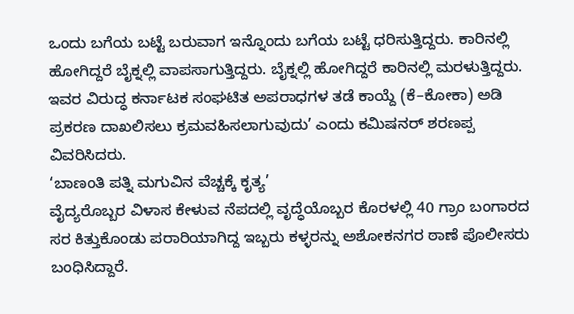ಒಂದು ಬಗೆಯ ಬಟ್ಟೆ ಬರುವಾಗ ಇನ್ನೊಂದು ಬಗೆಯ ಬಟ್ಟೆ ಧರಿಸುತ್ತಿದ್ದರು. ಕಾರಿನಲ್ಲಿ ಹೋಗಿದ್ದರೆ ಬೈಕ್ನಲ್ಲಿ ವಾಪಸಾಗುತ್ತಿದ್ದರು. ಬೈಕ್ನಲ್ಲಿ ಹೋಗಿದ್ದರೆ ಕಾರಿನಲ್ಲಿ ಮರಳುತ್ತಿದ್ದರು. ಇವರ ವಿರುದ್ಧ ಕರ್ನಾಟಕ ಸಂಘಟಿತ ಅಪರಾಧಗಳ ತಡೆ ಕಾಯ್ದೆ (ಕೆ–ಕೋಕಾ) ಅಡಿ ಪ್ರಕರಣ ದಾಖಲಿಸಲು ಕ್ರಮವಹಿಸಲಾಗುವುದು’ ಎಂದು ಕಮಿಷನರ್ ಶರಣಪ್ಪ ವಿವರಿಸಿದರು.
‘ಬಾಣಂತಿ ಪತ್ನಿ ಮಗುವಿನ ವೆಚ್ಚಕ್ಕೆ ಕೃತ್ಯ’
ವೈದ್ಯರೊಬ್ಬರ ವಿಳಾಸ ಕೇಳುವ ನೆಪದಲ್ಲಿ ವೃದ್ಧೆಯೊಬ್ಬರ ಕೊರಳಲ್ಲಿ 40 ಗ್ರಾಂ ಬಂಗಾರದ ಸರ ಕಿತ್ತುಕೊಂಡು ಪರಾರಿಯಾಗಿದ್ದ ಇಬ್ಬರು ಕಳ್ಳರನ್ನು ಅಶೋಕನಗರ ಠಾಣೆ ಪೊಲೀಸರು ಬಂಧಿಸಿದ್ದಾರೆ.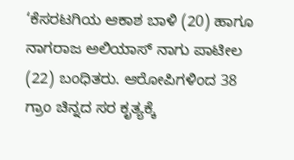‘ಕೆಸರಟಗಿಯ ಆಕಾಶ ಬಾಳಿ (20) ಹಾಗೂ ನಾಗರಾಜ ಅಲಿಯಾಸ್ ನಾಗು ಪಾಟೀಲ (22) ಬಂಧಿತರು. ಆರೋಪಿಗಳಿಂದ 38 ಗ್ರಾಂ ಚಿನ್ನದ ಸರ ಕೃತ್ಯಕ್ಕೆ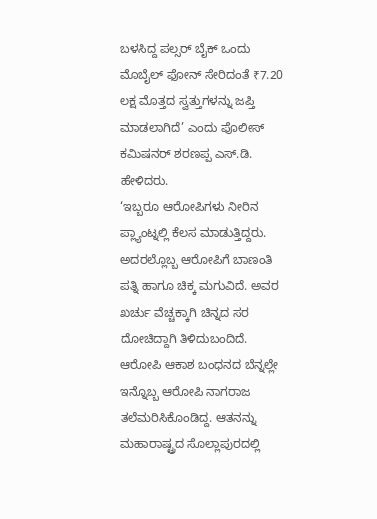ಬಳಸಿದ್ದ ಪಲ್ಸರ್ ಬೈಕ್ ಒಂದು ಮೊಬೈಲ್ ಫೋನ್ ಸೇರಿದಂತೆ ₹7.20 ಲಕ್ಷ ಮೊತ್ತದ ಸ್ವತ್ತುಗಳನ್ನು ಜಪ್ತಿ ಮಾಡಲಾಗಿದೆ’ ಎಂದು ಪೊಲೀಸ್ ಕಮಿಷನರ್ ಶರಣಪ್ಪ ಎಸ್.ಡಿ. ಹೇಳಿದರು.
‘ಇಬ್ಬರೂ ಆರೋಪಿಗಳು ನೀರಿನ ಪ್ಲ್ಯಾಂಟ್ನಲ್ಲಿ ಕೆಲಸ ಮಾಡುತ್ತಿದ್ದರು. ಅದರಲ್ಲೊಬ್ಬ ಆರೋಪಿಗೆ ಬಾಣಂತಿ ಪತ್ನಿ ಹಾಗೂ ಚಿಕ್ಕ ಮಗುವಿದೆ. ಅವರ ಖರ್ಚು ವೆಚ್ಚಕ್ಕಾಗಿ ಚಿನ್ನದ ಸರ ದೋಚಿದ್ದಾಗಿ ತಿಳಿದುಬಂದಿದೆ. ಆರೋಪಿ ಆಕಾಶ ಬಂಧನದ ಬೆನ್ನಲ್ಲೇ ಇನ್ನೊಬ್ಬ ಆರೋಪಿ ನಾಗರಾಜ ತಲೆಮರಿಸಿಕೊಂಡಿದ್ದ. ಆತನನ್ನು ಮಹಾರಾಷ್ಟ್ರದ ಸೊಲ್ಲಾಪುರದಲ್ಲಿ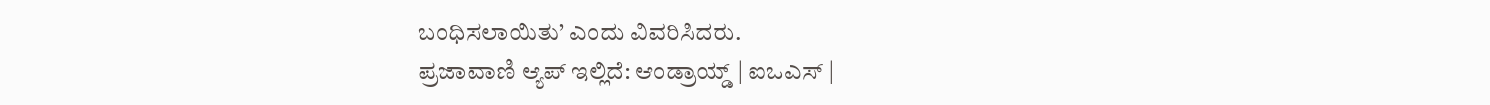ಬಂಧಿಸಲಾಯಿತು’ ಎಂದು ವಿವರಿಸಿದರು.
ಪ್ರಜಾವಾಣಿ ಆ್ಯಪ್ ಇಲ್ಲಿದೆ: ಆಂಡ್ರಾಯ್ಡ್ | ಐಒಎಸ್ |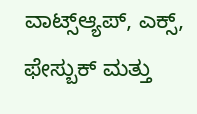ವಾಟ್ಸ್ಆ್ಯಪ್, ಎಕ್ಸ್, ಫೇಸ್ಬುಕ್ ಮತ್ತು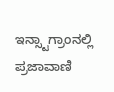ಇನ್ಸ್ಟಾಗ್ರಾಂನಲ್ಲಿ ಪ್ರಜಾವಾಣಿ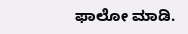ಫಾಲೋ ಮಾಡಿ.